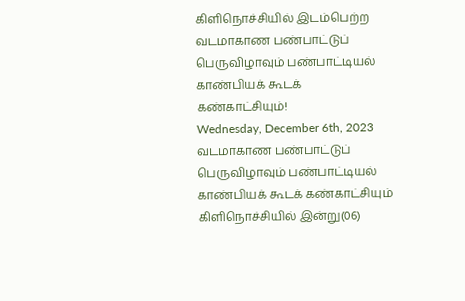கிளிநொச்சியில் இடம்பெற்ற வடமாகாண பண்பாட்டுப் பெருவிழாவும் பண்பாட்டியல் காண்பியக் கூடக் கண்காட்சியும்!
Wednesday, December 6th, 2023
வடமாகாண பண்பாட்டுப் பெருவிழாவும் பண்பாட்டியல் காண்பியக் கூடக் கண்காட்சியும் கிளிநொச்சியில் இன்று(06)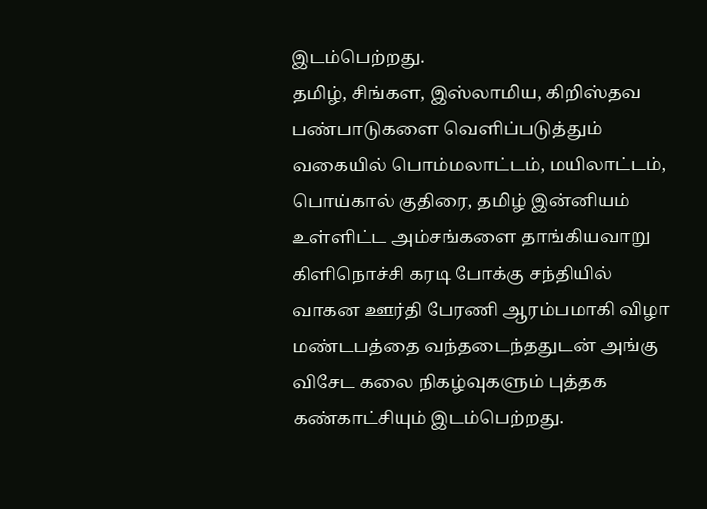இடம்பெற்றது.
தமிழ், சிங்கள, இஸ்லாமிய, கிறிஸ்தவ பண்பாடுகளை வெளிப்படுத்தும் வகையில் பொம்மலாட்டம், மயிலாட்டம், பொய்கால் குதிரை, தமிழ் இன்னியம் உள்ளிட்ட அம்சங்களை தாங்கியவாறு கிளிநொச்சி கரடி போக்கு சந்தியில் வாகன ஊர்தி பேரணி ஆரம்பமாகி விழா மண்டபத்தை வந்தடைந்ததுடன் அங்கு விசேட கலை நிகழ்வுகளும் புத்தக கண்காட்சியும் இடம்பெற்றது.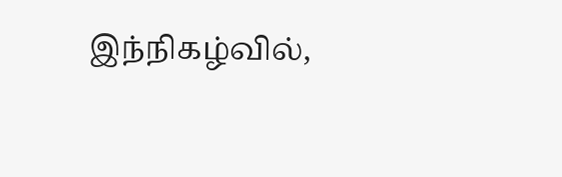இந்நிகழ்வில்,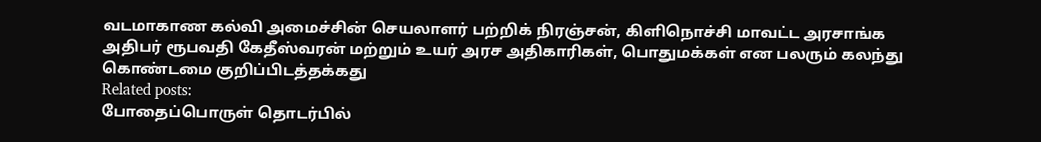வடமாகாண கல்வி அமைச்சின் செயலாளர் பற்றிக் நிரஞ்சன், கிளிநொச்சி மாவட்ட அரசாங்க அதிபர் ரூபவதி கேதீஸ்வரன் மற்றும் உயர் அரச அதிகாரிகள், பொதுமக்கள் என பலரும் கலந்து கொண்டமை குறிப்பிடத்தக்கது
Related posts:
போதைப்பொருள் தொடர்பில்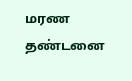மரண தண்டனை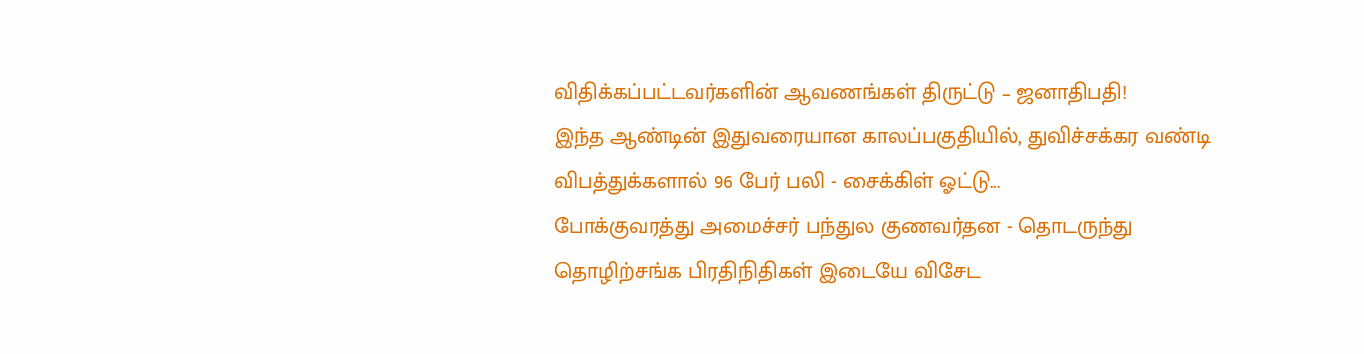விதிக்கப்பட்டவர்களின் ஆவணங்கள் திருட்டு – ஜனாதிபதி!
இந்த ஆண்டின் இதுவரையான காலப்பகுதியில், துவிச்சக்கர வண்டி விபத்துக்களால் 96 பேர் பலி - சைக்கிள் ஓட்டு...
போக்குவரத்து அமைச்சர் பந்துல குணவர்தன - தொடருந்து தொழிற்சங்க பிரதிநிதிகள் இடையே விசேட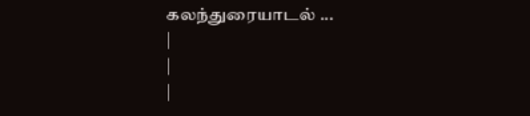கலந்துரையாடல் ...
|
|
|